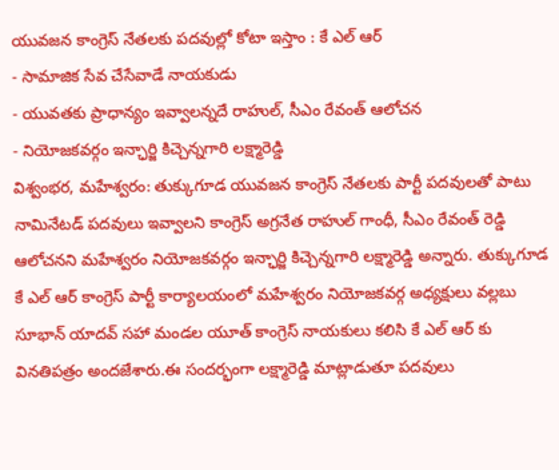యువజన కాంగ్రెస్ నేతలకు పదవుల్లో కోటా ఇస్తాం : కే ఎల్ ఆర్
- సామాజిక సేవ చేసేవాడే నాయకుడు
- యువతకు ప్రాధాన్యం ఇవ్వాలన్నదే రాహుల్, సీఎం రేవంత్ ఆలోచన
- నియోజకవర్గం ఇన్ఛార్జి కిచ్చెన్నగారి లక్ష్మారెడ్డి
విశ్వంభర, మహేశ్వరం: తుక్కుగూడ యువజన కాంగ్రెస్ నేతలకు పార్టీ పదవులతో పాటు నామినేటడ్ పదవులు ఇవ్వాలని కాంగ్రెస్ అగ్రనేత రాహుల్ గాంధీ, సీఎం రేవంత్ రెడ్డి ఆలోచనని మహేశ్వరం నియోజకవర్గం ఇన్ఛార్జి కిచ్చెన్నగారి లక్ష్మారెడ్డి అన్నారు. తుక్కుగూడ కే ఎల్ ఆర్ కాంగ్రెస్ పార్టీ కార్యాలయంలో మహేశ్వరం నియోజకవర్గ అధ్యక్షులు వల్లబు సూభాన్ యాదవ్ సహా మండల యూత్ కాంగ్రెస్ నాయకులు కలిసి కే ఎల్ ఆర్ కు వినతిపత్రం అందజేశారు.ఈ సందర్భంగా లక్ష్మారెడ్డి మాట్లాడుతూ పదవులు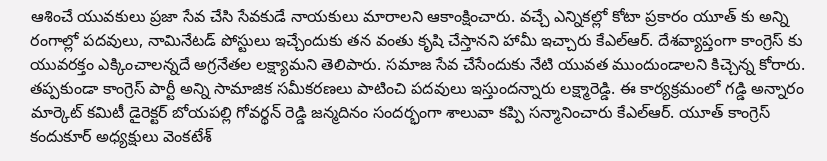ఆశించే యువకులు ప్రజా సేవ చేసి సేవకుడే నాయకులు మారాలని ఆకాంక్షించారు. వచ్చే ఎన్నికల్లో కోటా ప్రకారం యూత్ కు అన్ని రంగాల్లో పదవులు, నామినేటడ్ పోస్టులు ఇచ్చేందుకు తన వంతు కృషి చేస్తానని హామీ ఇచ్చారు కేఎల్ఆర్. దేశవ్యాప్తంగా కాంగ్రెస్ కు యువరక్తం ఎక్కించాలన్నదే అగ్రనేతల లక్ష్యామని తెలిపారు. సమాజ సేవ చేసేందుకు నేటి యువత ముందుండాలని కిచ్చెన్న కోరారు. తప్పకుండా కాంగ్రెస్ పార్టీ అన్ని సామాజిక సమీకరణలు పాటించి పదవులు ఇస్తుందన్నారు లక్ష్మారెడ్డి. ఈ కార్యక్రమంలో గడ్డి అన్నారం మార్కెట్ కమిటీ డైరెక్టర్ బోయపల్లి గోవర్థన్ రెడ్డి జన్మదినం సందర్భంగా శాలువా కప్పి సన్మానించారు కేఎల్ఆర్. యూత్ కాంగ్రెస్ కందుకూర్ అధ్యక్షులు వెంకటేశ్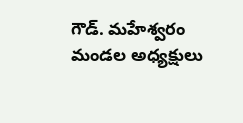గౌడ్. మహేశ్వరం మండల అధ్యక్షులు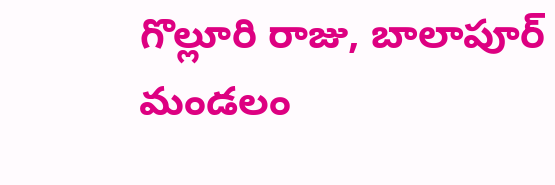గొల్లూరి రాజు, బాలాపూర్ మండలం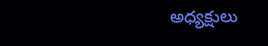అధ్యక్షులు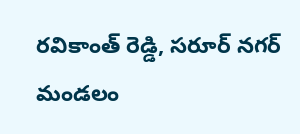రవికాంత్ రెడ్డి, సరూర్ నగర్ మండలం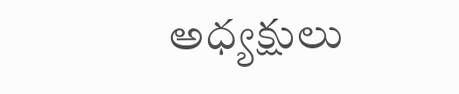అధ్యక్షులు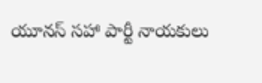యూనస్ సహా పార్టీ నాయకులు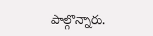పాల్గొన్నారు.